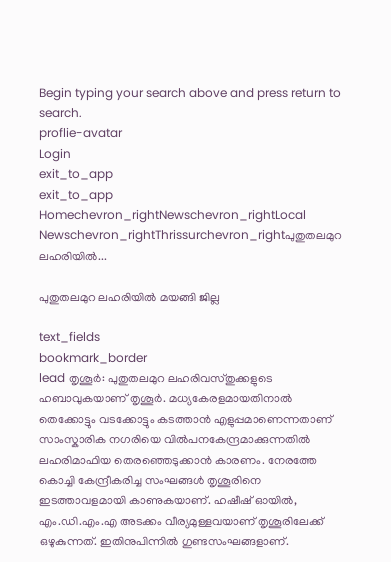Begin typing your search above and press return to search.
proflie-avatar
Login
exit_to_app
exit_to_app
Homechevron_rightNewschevron_rightLocal Newschevron_rightThrissurchevron_rightപുതുതലമുറ ലഹരിയിൽ...

പുതുതലമുറ ലഹരിയിൽ മയങ്ങി ജില്ല

text_fields
bookmark_border
lead തൃശൂർ: പുതുതലമുറ ലഹരിവസ്തുക്കളുടെ ഹബാവുകയാണ് തൃശൂർ. മധ്യകേരളമായതിനാൽ തെക്കോട്ടും വടക്കോട്ടും കടത്താൻ എളുപ്പമാണെന്നതാണ് സാംസ്കാരിക നഗരിയെ വിൽപനകേന്ദ്രമാക്കുന്നതിൽ ലഹരിമാഫിയ തെരഞ്ഞെടുക്കാൻ കാരണം. നേരത്തേ കൊച്ചി കേന്ദ്രീകരിച്ച സംഘങ്ങൾ തൃശൂരിനെ ഇടത്താവളമായി കാണുകയാണ്. ഹഷീഷ് ഓയിൽ, എം.ഡി.എം.എ അടക്കം വീര്യമുള്ളവയാണ് തൃശൂരിലേക്ക് ഒഴുകുന്നത്. ഇതിനുപിന്നിൽ ഗുണ്ടസംഘങ്ങളാണ്.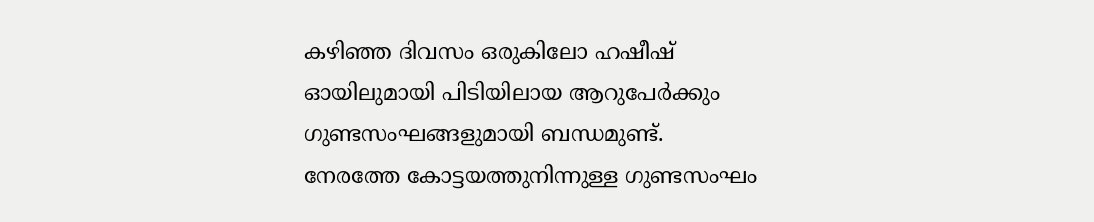കഴിഞ്ഞ ദിവസം ഒരുകിലോ ഹഷീഷ് ഓയിലുമായി പിടിയിലായ ആറുപേർക്കും ഗുണ്ടസംഘങ്ങളുമായി ബന്ധമുണ്ട്. നേരത്തേ കോട്ടയത്തുനിന്നുള്ള ഗുണ്ടസംഘം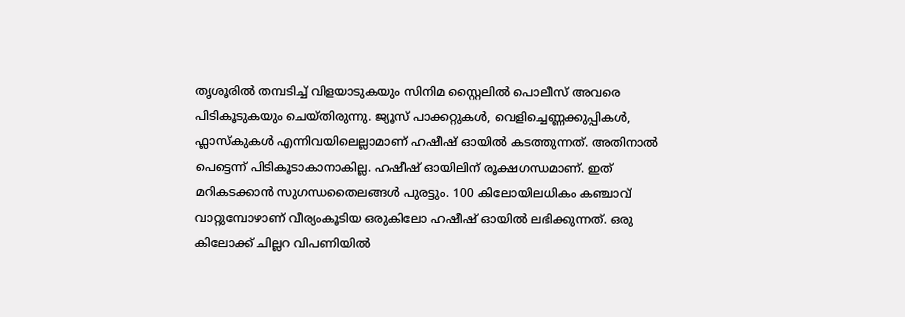തൃശൂരിൽ തമ്പടിച്ച് വിളയാടുകയും സിനിമ സ്റ്റൈലിൽ പൊലീസ് അവരെ പിടികൂടുകയും ചെയ്തിരുന്നു. ജ്യൂസ് പാക്കറ്റുകൾ, വെളിച്ചെണ്ണക്കുപ്പികൾ, ഫ്ലാസ്കുകൾ എന്നിവയിലെല്ലാമാണ് ഹഷീഷ് ഓയിൽ കടത്തുന്നത്. അതിനാൽ പെട്ടെന്ന് പിടികൂടാകാനാകില്ല. ഹഷീഷ് ഓയിലിന് രൂക്ഷഗന്ധമാണ്. ഇത് മറികടക്കാൻ സുഗന്ധതൈലങ്ങൾ പുരട്ടും. 100 കിലോയിലധികം കഞ്ചാവ് വാറ്റുമ്പോഴാണ് വീര്യംകൂടിയ ഒരുകിലോ ഹഷീഷ് ഓയിൽ ലഭിക്കുന്നത്. ഒരു കിലോക്ക് ചില്ലറ വിപണിയിൽ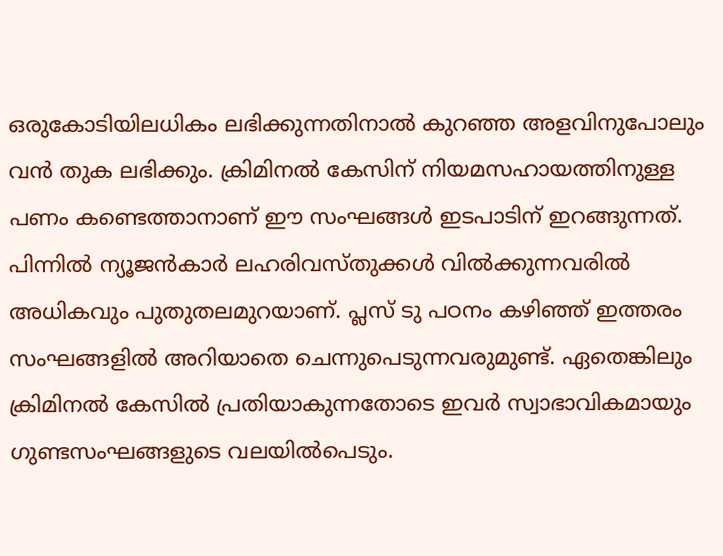ഒരുകോടിയിലധികം ലഭിക്കുന്നതിനാൽ കുറഞ്ഞ അളവിനുപോലും വൻ തുക ലഭിക്കും. ക്രിമിനൽ കേസിന് നിയമസഹായത്തിനുള്ള പണം കണ്ടെത്താനാണ് ഈ സംഘങ്ങൾ ഇടപാടിന് ഇറങ്ങുന്നത്. പിന്നിൽ ന്യൂജൻകാർ ലഹരിവസ്തുക്കൾ വിൽക്കുന്നവരിൽ അധികവും പുതുതലമുറയാണ്. പ്ലസ് ടു പഠനം കഴിഞ്ഞ് ഇത്തരം സംഘങ്ങളിൽ അറിയാതെ ചെന്നുപെടുന്നവരുമുണ്ട്. ഏതെങ്കിലും ക്രിമിനൽ കേസിൽ പ്രതിയാകുന്നതോടെ ഇവർ സ്വാഭാവികമായും ഗുണ്ടസംഘങ്ങളുടെ വലയിൽപെടും.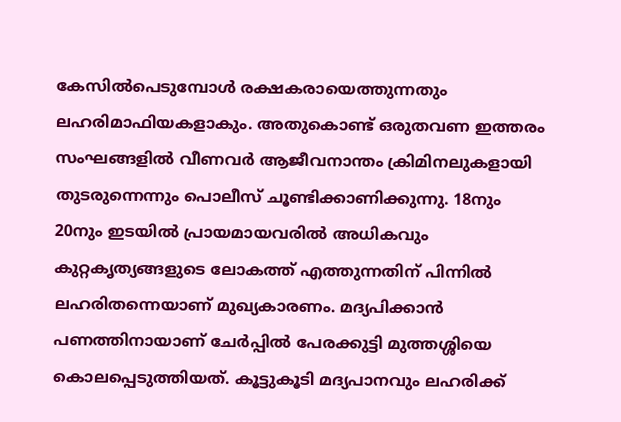കേസിൽപെടുമ്പോൾ രക്ഷകരായെത്തുന്നതും ലഹരിമാഫിയകളാകും. അതുകൊണ്ട് ഒരുതവണ ഇത്തരം സംഘങ്ങളിൽ വീണവർ ആജീവനാന്തം ക്രിമിനലുകളായി തുടരുന്നെന്നും പൊലീസ് ചൂണ്ടിക്കാണിക്കുന്നു. 18നും 20നും ഇടയിൽ പ്രായമായവരിൽ അധികവും കുറ്റകൃത്യങ്ങളുടെ ലോകത്ത് എത്തുന്നതിന് പിന്നിൽ ലഹരിതന്നെയാണ് മുഖ്യകാരണം. മദ്യപിക്കാൻ പണത്തിനായാണ് ചേർപ്പിൽ പേരക്കുട്ടി മുത്തശ്ശിയെ കൊലപ്പെടുത്തിയത്. കൂട്ടുകൂടി മദ്യപാനവും ലഹരിക്ക്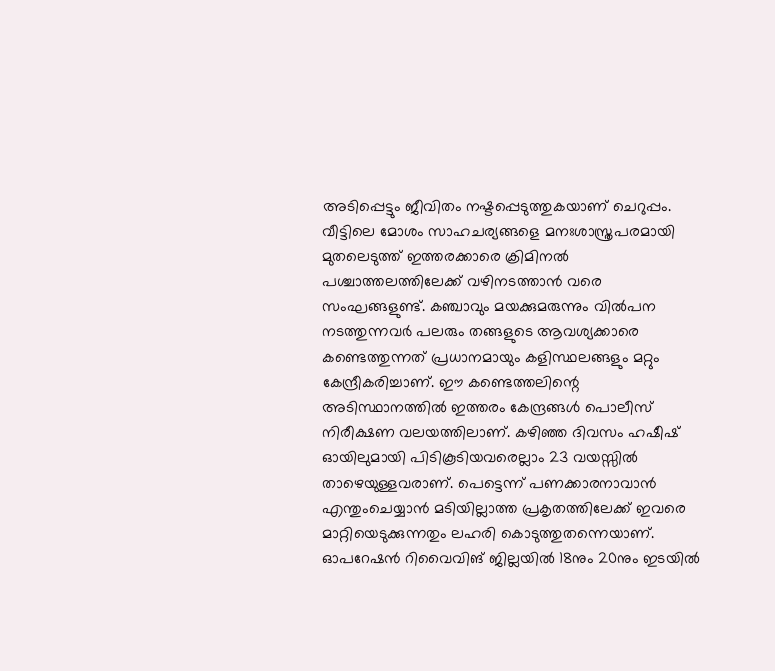അടിപ്പെട്ടും ജീവിതം നഷ്ടപ്പെടുത്തുകയാണ് ചെറുപ്പം. വീട്ടിലെ മോശം സാഹചര്യങ്ങളെ മനഃശാസ്ത്രപരമായി മുതലെടുത്ത് ഇത്തരക്കാരെ ക്രിമിനൽ പശ്ചാത്തലത്തിലേക്ക് വഴിനടത്താൻ വരെ സംഘങ്ങളുണ്ട്. കഞ്ചാവും മയക്കുമരുന്നും വിൽപന നടത്തുന്നവർ പലരും തങ്ങളുടെ ആവശ്യക്കാരെ കണ്ടെത്തുന്നത് പ്രധാനമായും കളിസ്ഥലങ്ങളും മറ്റും കേന്ദ്രീകരിച്ചാണ്. ഈ കണ്ടെത്തലിന്റെ അടിസ്ഥാനത്തിൽ ഇത്തരം കേന്ദ്രങ്ങൾ പൊലീസ് നിരീക്ഷണ വലയത്തിലാണ്. കഴിഞ്ഞ ദിവസം ഹഷീഷ് ഓയിലുമായി പിടികൂടിയവരെല്ലാം 23 വയസ്സിൽ താഴെയുള്ളവരാണ്. പെട്ടെന്ന് പണക്കാരനാവാൻ എന്തുംചെയ്യാൻ മടിയില്ലാത്ത പ്രകൃതത്തിലേക്ക് ഇവരെ മാറ്റിയെടുക്കുന്നതും ലഹരി കൊടുത്തുതന്നെയാണ്. ഓപറേഷൻ റിവൈവിങ് ജില്ലയിൽ 18നും 20നും ഇടയിൽ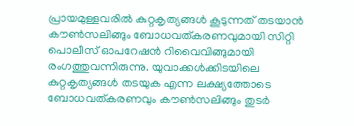പ്രായമുള്ളവരിൽ കുറ്റകൃത്യങ്ങൾ കൂടുന്നത് തടയാൻ കൗൺസലിങ്ങും ബോധവത്കരണവുമായി സിറ്റി പൊലീസ് ഓപറേഷൻ റിവൈവിങ്ങുമായി രംഗത്തുവന്നിരുന്നു. യുവാക്കൾക്കിടയിലെ കുറ്റകൃത്യങ്ങൾ തടയുക എന്ന ലക്ഷ്യത്തോടെ ബോധവത്കരണവും കൗൺസലിങ്ങും തുടർ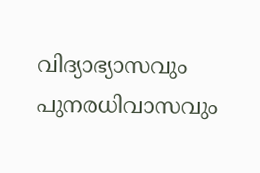വിദ്യാഭ്യാസവും പുനരധിവാസവും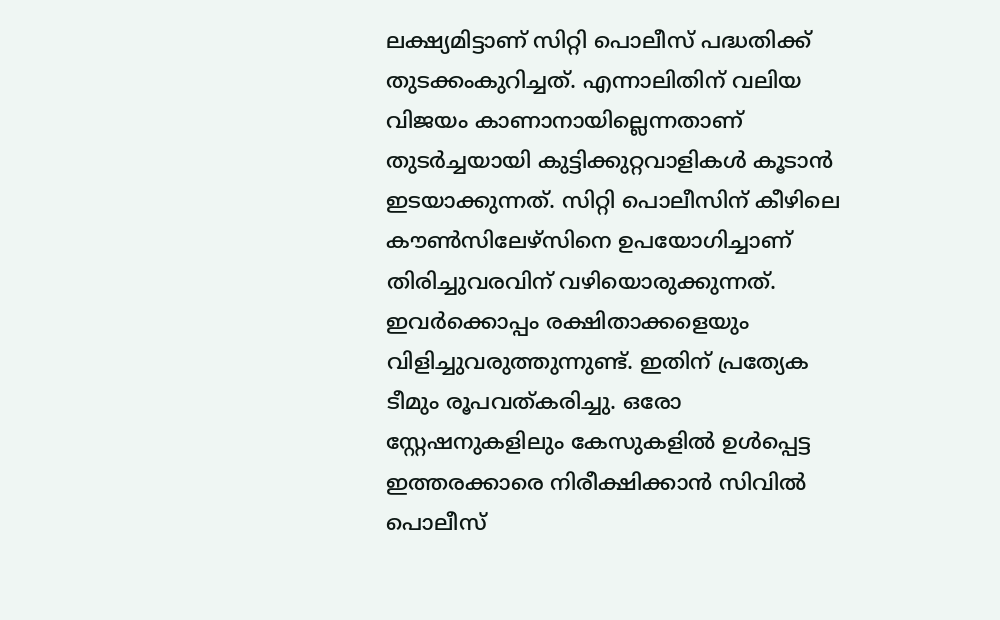ലക്ഷ്യമിട്ടാണ് സിറ്റി പൊലീസ് പദ്ധതിക്ക് തുടക്കംകുറിച്ചത്. എന്നാലിതിന് വലിയ വിജയം കാണാനായില്ലെന്നതാണ് തുടർച്ചയായി കുട്ടിക്കുറ്റവാളികൾ കൂടാൻ ഇടയാക്കുന്നത്. സിറ്റി പൊലീസിന് കീഴിലെ കൗൺസിലേഴ്‌സിനെ ഉപയോഗിച്ചാണ് തിരിച്ചുവരവിന് വഴിയൊരുക്കുന്നത്. ഇവർക്കൊപ്പം രക്ഷിതാക്കളെയും വിളിച്ചുവരുത്തുന്നുണ്ട്. ഇതിന് പ്രത്യേക ടീമും രൂപവത്കരിച്ചു. ഒരോ സ്റ്റേഷനുകളിലും കേസുകളിൽ ഉൾപ്പെട്ട ഇത്തരക്കാരെ നിരീക്ഷിക്കാൻ സിവിൽ പൊലീസ്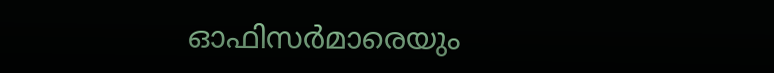ഓഫിസർമാരെയും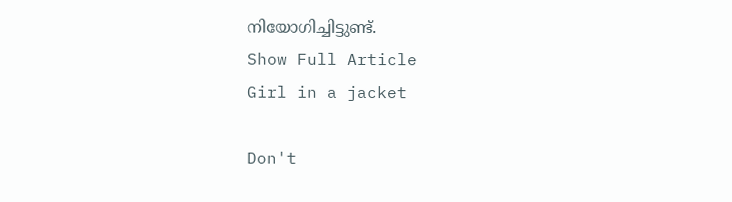നിയോഗിച്ചിട്ടുണ്ട്.
Show Full Article
Girl in a jacket

Don't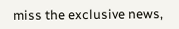miss the exclusive news,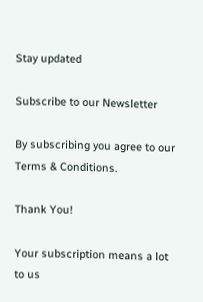Stay updated

Subscribe to our Newsletter

By subscribing you agree to our Terms & Conditions.

Thank You!

Your subscription means a lot to us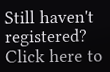Still haven't registered? Click here to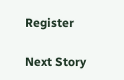Register

Next Story